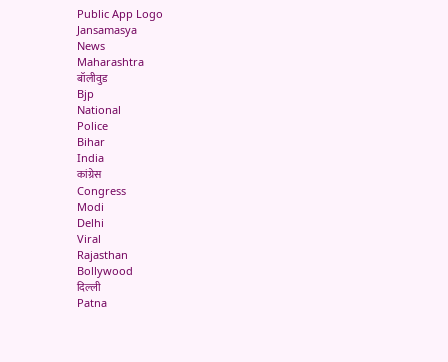Public App Logo
Jansamasya
News
Maharashtra
बॉलीवुड
Bjp
National
Police
Bihar
India
कांग्रेस
Congress
Modi
Delhi
Viral
Rajasthan
Bollywood
दिल्ली
Patna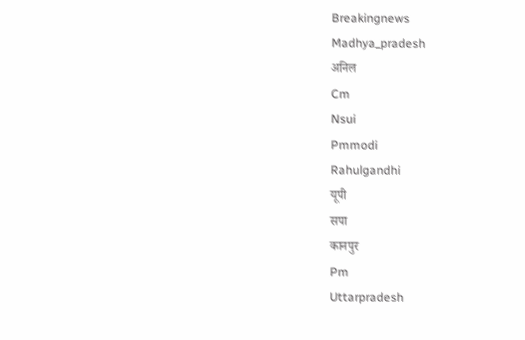Breakingnews
Madhya_pradesh
अनिल
Cm
Nsui
Pmmodi
Rahulgandhi
यूपी
सपा
कानपुर
Pm
Uttarpradesh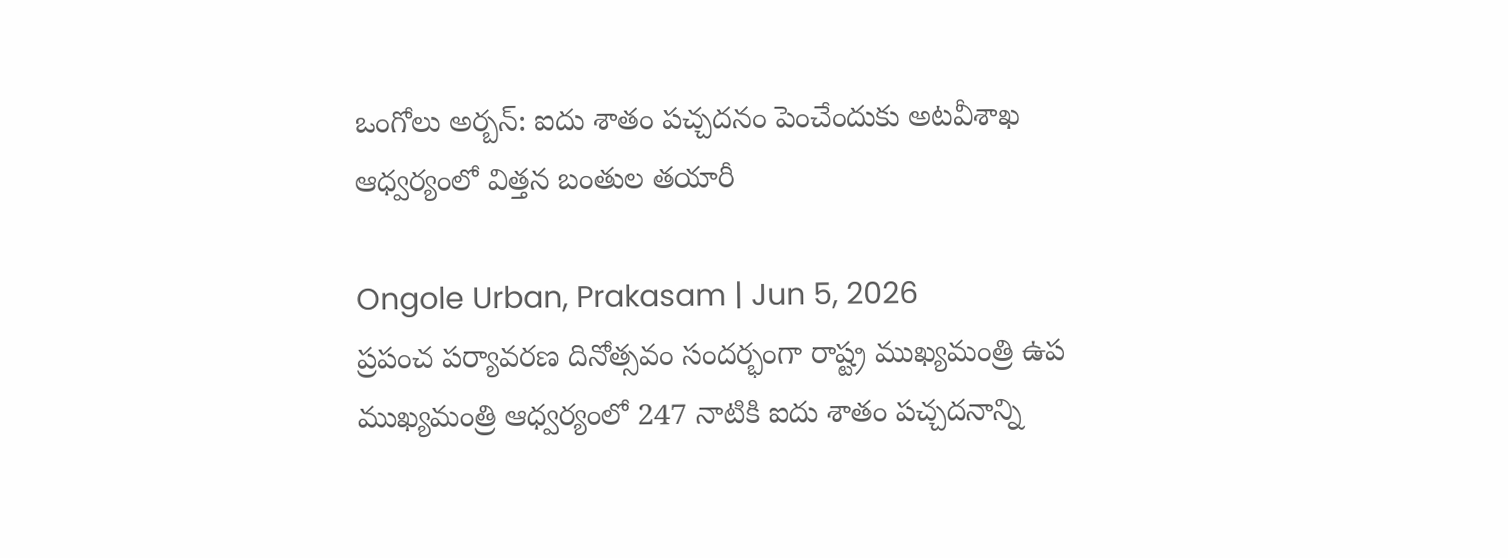ఒంగోలు అర్బన్: ఐదు శాతం పచ్చదనం పెంచేందుకు అటవీశాఖ ఆధ్వర్యంలో విత్తన బంతుల తయారీ

Ongole Urban, Prakasam | Jun 5, 2026
ప్రపంచ పర్యావరణ దినోత్సవం సందర్భంగా రాష్ట్ర ముఖ్యమంత్రి ఉప ముఖ్యమంత్రి ఆధ్వర్యంలో 247 నాటికి ఐదు శాతం పచ్చదనాన్ని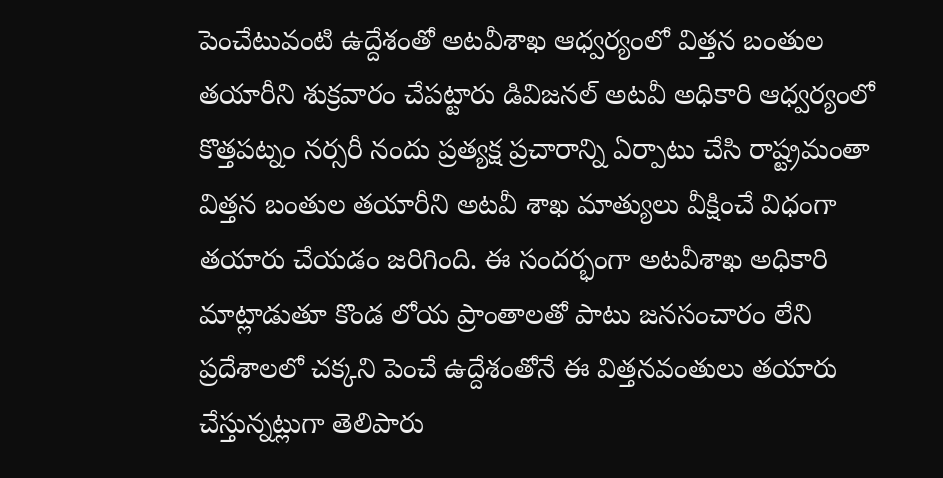పెంచేటువంటి ఉద్దేశంతో అటవీశాఖ ఆధ్వర్యంలో విత్తన బంతుల తయారీని శుక్రవారం చేపట్టారు డివిజనల్ అటవీ అధికారి ఆధ్వర్యంలో కొత్తపట్నం నర్సరీ నందు ప్రత్యక్ష ప్రచారాన్ని ఏర్పాటు చేసి రాష్ట్రమంతా విత్తన బంతుల తయారీని అటవీ శాఖ మాత్యులు వీక్షించే విధంగా తయారు చేయడం జరిగింది. ఈ సందర్భంగా అటవీశాఖ అధికారి మాట్లాడుతూ కొండ లోయ ప్రాంతాలతో పాటు జనసంచారం లేని ప్రదేశాలలో చక్కని పెంచే ఉద్దేశంతోనే ఈ విత్తనవంతులు తయారు చేస్తున్నట్లుగా తెలిపారు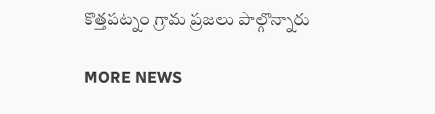కొత్తపట్నం గ్రామ ప్రజలు పాల్గొన్నారు

MORE NEWS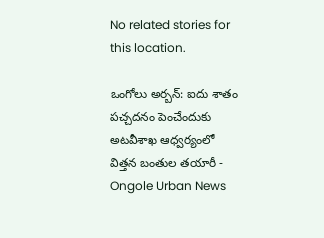No related stories for this location.

ఒంగోలు అర్బన్: ఐదు శాతం పచ్చదనం పెంచేందుకు అటవీశాఖ ఆధ్వర్యంలో విత్తన బంతుల తయారీ - Ongole Urban News